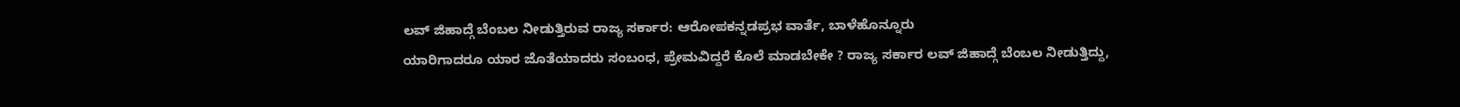ಲವ್ ಜಿಹಾದ್ಗೆ ಬೆಂಬಲ ನೀಡುತ್ತಿರುವ ರಾಜ್ಯ ಸರ್ಕಾರ: ಆರೋಪಕನ್ನಡಪ್ರಭ ವಾರ್ತೆ, ಬಾಳೆಹೊನ್ನೂರು
ಯಾರಿಗಾದರೂ ಯಾರ ಜೊತೆಯಾದರು ಸಂಬಂಧ, ಪ್ರೇಮವಿದ್ದರೆ ಕೊಲೆ ಮಾಡಬೇಕೇ ? ರಾಜ್ಯ ಸರ್ಕಾರ ಲವ್ ಜಿಹಾದ್ಗೆ ಬೆಂಬಲ ನೀಡುತ್ತಿದ್ದು,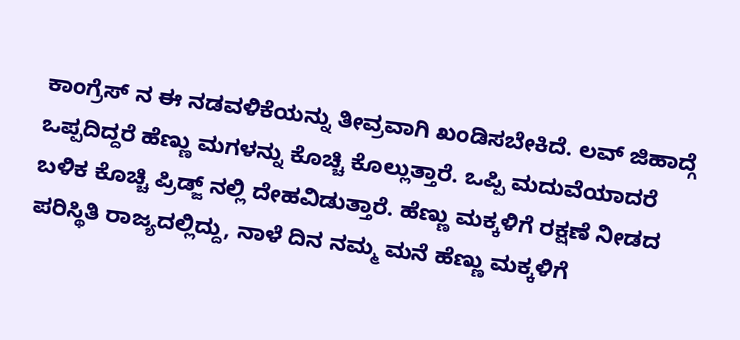ಕಾಂಗ್ರೆಸ್ ನ ಈ ನಡವಳಿಕೆಯನ್ನು ತೀವ್ರವಾಗಿ ಖಂಡಿಸಬೇಕಿದೆ. ಲವ್ ಜಿಹಾದ್ಗೆ ಒಪ್ಪದಿದ್ದರೆ ಹೆಣ್ಣು ಮಗಳನ್ನು ಕೊಚ್ಚಿ ಕೊಲ್ಲುತ್ತಾರೆ. ಒಪ್ಪಿ ಮದುವೆಯಾದರೆ ಬಳಿಕ ಕೊಚ್ಚಿ ಪ್ರಿಡ್ಜ್ ನಲ್ಲಿ ದೇಹವಿಡುತ್ತಾರೆ. ಹೆಣ್ಣು ಮಕ್ಕಳಿಗೆ ರಕ್ಷಣೆ ನೀಡದ ಪರಿಸ್ಥಿತಿ ರಾಜ್ಯದಲ್ಲಿದ್ದು, ನಾಳೆ ದಿನ ನಮ್ಮ ಮನೆ ಹೆಣ್ಣು ಮಕ್ಕಳಿಗೆ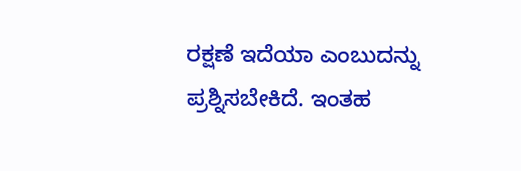ರಕ್ಷಣೆ ಇದೆಯಾ ಎಂಬುದನ್ನು ಪ್ರಶ್ನಿಸಬೇಕಿದೆ. ಇಂತಹ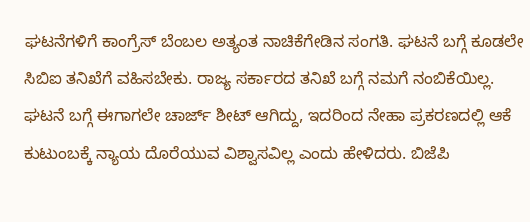ಘಟನೆಗಳಿಗೆ ಕಾಂಗ್ರೆಸ್ ಬೆಂಬಲ ಅತ್ಯಂತ ನಾಚಿಕೆಗೇಡಿನ ಸಂಗತಿ. ಘಟನೆ ಬಗ್ಗೆ ಕೂಡಲೇ ಸಿಬಿಐ ತನಿಖೆಗೆ ವಹಿಸಬೇಕು. ರಾಜ್ಯ ಸರ್ಕಾರದ ತನಿಖೆ ಬಗ್ಗೆ ನಮಗೆ ನಂಬಿಕೆಯಿಲ್ಲ. ಘಟನೆ ಬಗ್ಗೆ ಈಗಾಗಲೇ ಚಾರ್ಜ್ ಶೀಟ್ ಆಗಿದ್ದು, ಇದರಿಂದ ನೇಹಾ ಪ್ರಕರಣದಲ್ಲಿ ಆಕೆ ಕುಟುಂಬಕ್ಕೆ ನ್ಯಾಯ ದೊರೆಯುವ ವಿಶ್ವಾಸವಿಲ್ಲ ಎಂದು ಹೇಳಿದರು. ಬಿಜೆಪಿ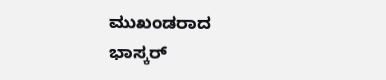ಮುಖಂಡರಾದ ಭಾಸ್ಕರ್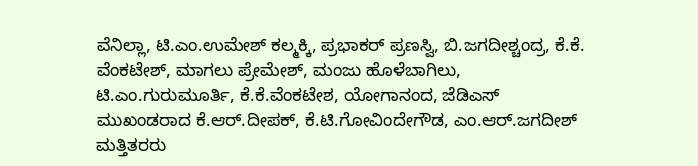ವೆನಿಲ್ಲಾ, ಟಿ.ಎಂ.ಉಮೇಶ್ ಕಲ್ಮಕ್ಕಿ, ಪ್ರಭಾಕರ್ ಪ್ರಣಸ್ವಿ, ಬಿ.ಜಗದೀಶ್ಚಂದ್ರ, ಕೆ.ಕೆ. ವೆಂಕಟೇಶ್, ಮಾಗಲು ಪ್ರೇಮೇಶ್, ಮಂಜು ಹೊಳೆಬಾಗಿಲು, ಟಿ.ಎಂ.ಗುರುಮೂರ್ತಿ, ಕೆ.ಕೆ.ವೆಂಕಟೇಶ, ಯೋಗಾನಂದ, ಜೆಡಿಎಸ್ ಮುಖಂಡರಾದ ಕೆ.ಆರ್.ದೀಪಕ್, ಕೆ.ಟಿ.ಗೋವಿಂದೇಗೌಡ, ಎಂ.ಆರ್.ಜಗದೀಶ್ ಮತ್ತಿತರರು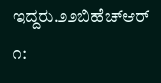ಇದ್ದರು.೨೨ಬಿಹೆಚ್ಆರ್ ೧: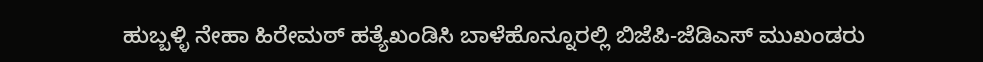ಹುಬ್ಬಳ್ಳಿ ನೇಹಾ ಹಿರೇಮಠ್ ಹತ್ಯೆಖಂಡಿಸಿ ಬಾಳೆಹೊನ್ನೂರಲ್ಲಿ ಬಿಜೆಪಿ-ಜೆಡಿಎಸ್ ಮುಖಂಡರು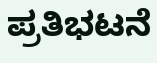ಪ್ರತಿಭಟನೆ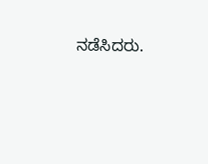ನಡೆಸಿದರು.